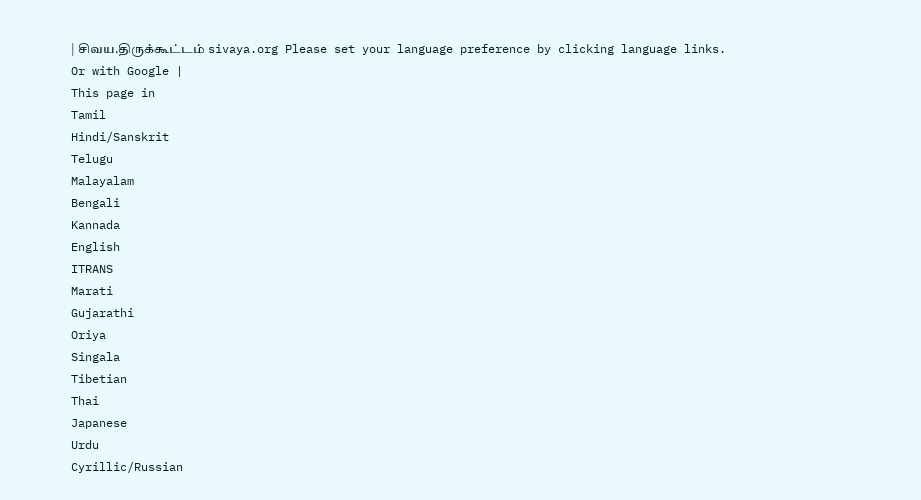| சிவய.திருக்கூட்டம் sivaya.org Please set your language preference by clicking language links. Or with Google |
This page in
Tamil
Hindi/Sanskrit
Telugu
Malayalam
Bengali
Kannada
English
ITRANS
Marati
Gujarathi
Oriya
Singala
Tibetian
Thai
Japanese
Urdu
Cyrillic/Russian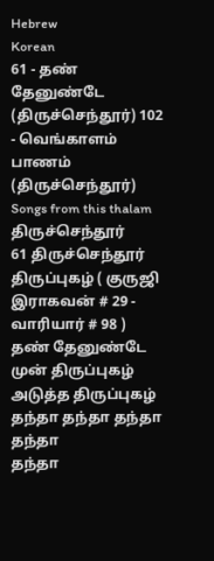Hebrew
Korean
61 - தண் தேனுண்டே (திருச்செந்தூர்) 102 - வெங்காளம் பாணம் (திருச்செந்தூர்) Songs from this thalam திருச்செந்தூர்
61 திருச்செந்தூர் திருப்புகழ் ( குருஜி இராகவன் # 29 - வாரியார் # 98 )
தண் தேனுண்டே
முன் திருப்புகழ்
அடுத்த திருப்புகழ்
தந்தா தந்தா தந்தா தந்தா
தந்தா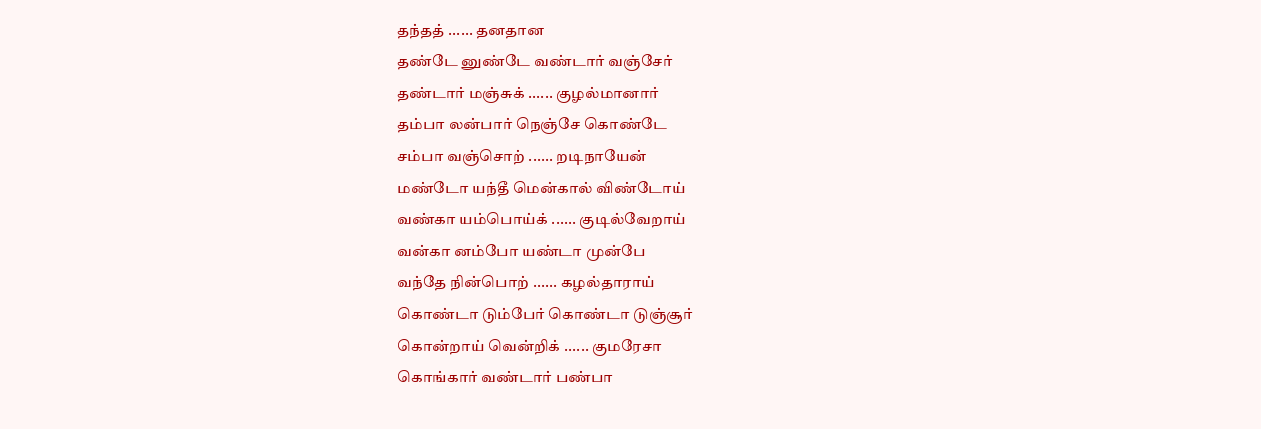தந்தத் ...... தனதான
தண்டே னுண்டே வண்டார் வஞ்சேர்
தண்டார் மஞ்சுக் ...... குழல்மானார்
தம்பா லன்பார் நெஞ்சே கொண்டே
சம்பா வஞ்சொற் ...... றடிநாயேன்
மண்டோ யந்தீ மென்கால் விண்டோய்
வண்கா யம்பொய்க் ...... குடில்வேறாய்
வன்கா னம்போ யண்டா முன்பே
வந்தே நின்பொற் ...... கழல்தாராய்
கொண்டா டும்பேர் கொண்டா டுஞ்சூர்
கொன்றாய் வென்றிக் ...... குமரேசா
கொங்கார் வண்டார் பண்பா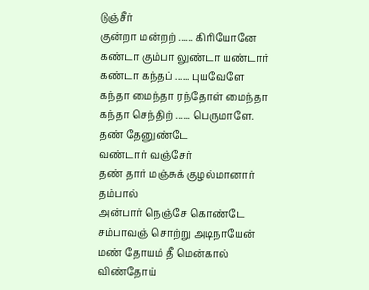டுஞ்சீர்
குன்றா மன்றற் ...... கிரியோனே
கண்டா கும்பா லுண்டா யண்டார்
கண்டா கந்தப் ...... புயவேளே
கந்தா மைந்தா ரந்தோள் மைந்தா
கந்தா செந்திற் ...... பெருமாளே.
தண் தேனுண்டே
வண்டார் வஞ்சேர்
தண் தார் மஞ்சுக் குழல்மானார் தம்பால்
அன்பார் நெஞ்சே கொண்டே
சம்பாவஞ் சொற்று அடிநாயேன்
மண் தோயம் தீ மென்கால் விண்தோய்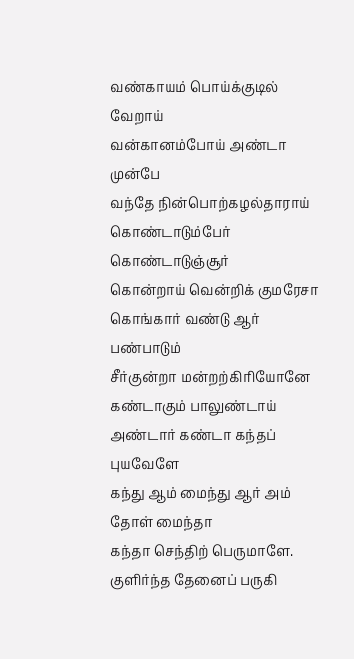வண்காயம் பொய்க்குடில் வேறாய்
வன்கானம்போய் அண்டா முன்பே
வந்தே நின்பொற்கழல்தாராய்
கொண்டாடும்பேர் கொண்டாடுஞ்சூர்
கொன்றாய் வென்றிக் குமரேசா
கொங்கார் வண்டு ஆர் பண்பாடும்
சீர்குன்றா மன்றற்கிரியோனே
கண்டாகும் பாலுண்டாய்
அண்டார் கண்டா கந்தப் புயவேளே
கந்து ஆம் மைந்து ஆர் அம் தோள் மைந்தா
கந்தா செந்திற் பெருமாளே. குளிர்ந்த தேனைப் பருகி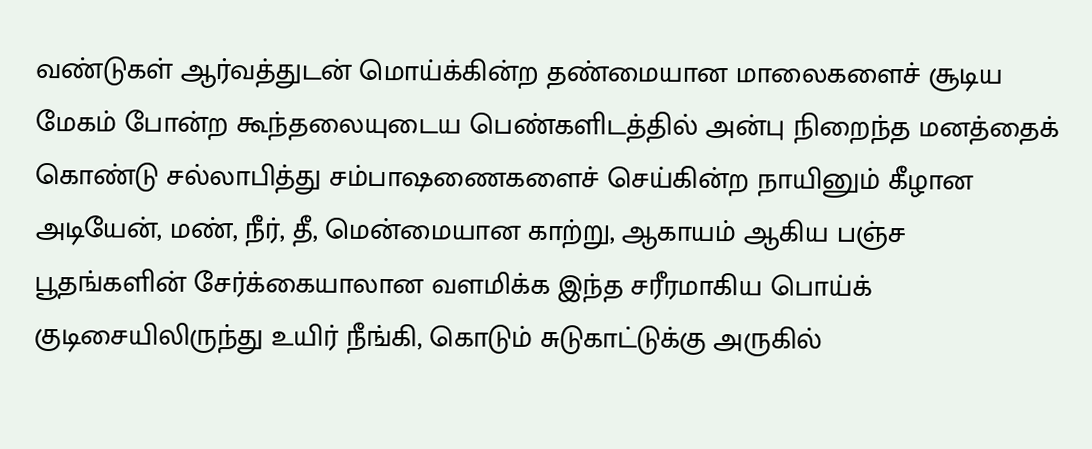வண்டுகள் ஆர்வத்துடன் மொய்க்கின்ற தண்மையான மாலைகளைச் சூடிய மேகம் போன்ற கூந்தலையுடைய பெண்களிடத்தில் அன்பு நிறைந்த மனத்தைக் கொண்டு சல்லாபித்து சம்பாஷணைகளைச் செய்கின்ற நாயினும் கீழான அடியேன், மண், நீர், தீ, மென்மையான காற்று, ஆகாயம் ஆகிய பஞ்ச பூதங்களின் சேர்க்கையாலான வளமிக்க இந்த சரீரமாகிய பொய்க் குடிசையிலிருந்து உயிர் நீங்கி, கொடும் சுடுகாட்டுக்கு அருகில்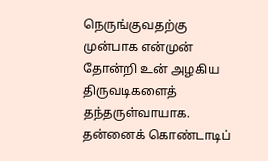நெருங்குவதற்கு முன்பாக என்முன் தோன்றி உன் அழகிய திருவடிகளைத் தந்தருள்வாயாக. தன்னைக் கொண்டாடிப்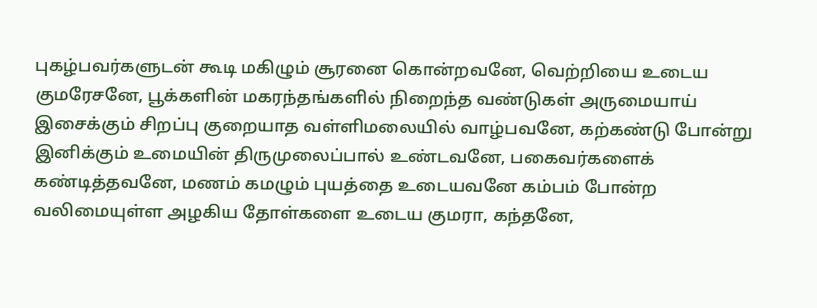புகழ்பவர்களுடன் கூடி மகிழும் சூரனை கொன்றவனே, வெற்றியை உடைய குமரேசனே, பூக்களின் மகரந்தங்களில் நிறைந்த வண்டுகள் அருமையாய் இசைக்கும் சிறப்பு குறையாத வள்ளிமலையில் வாழ்பவனே, கற்கண்டு போன்று இனிக்கும் உமையின் திருமுலைப்பால் உண்டவனே, பகைவர்களைக் கண்டித்தவனே, மணம் கமழும் புயத்தை உடையவனே கம்பம் போன்ற வலிமையுள்ள அழகிய தோள்களை உடைய குமரா, கந்தனே,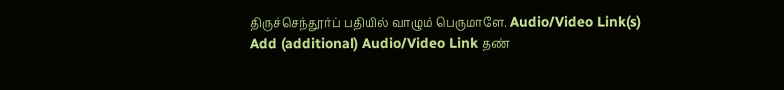திருச்செந்தூர்ப் பதியில் வாழும் பெருமாளே. Audio/Video Link(s)
Add (additional) Audio/Video Link தண்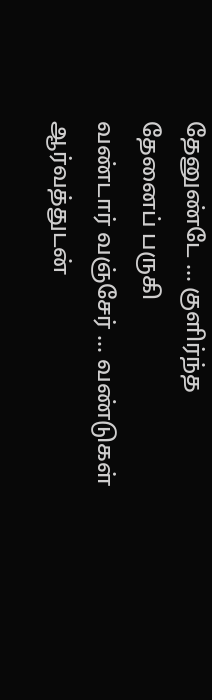தேனுண்டே ... குளிர்ந்த தேனைப் பருகி
வண்டார் வஞ்சேர் ... வண்டுகள் ஆர்வத்துடன்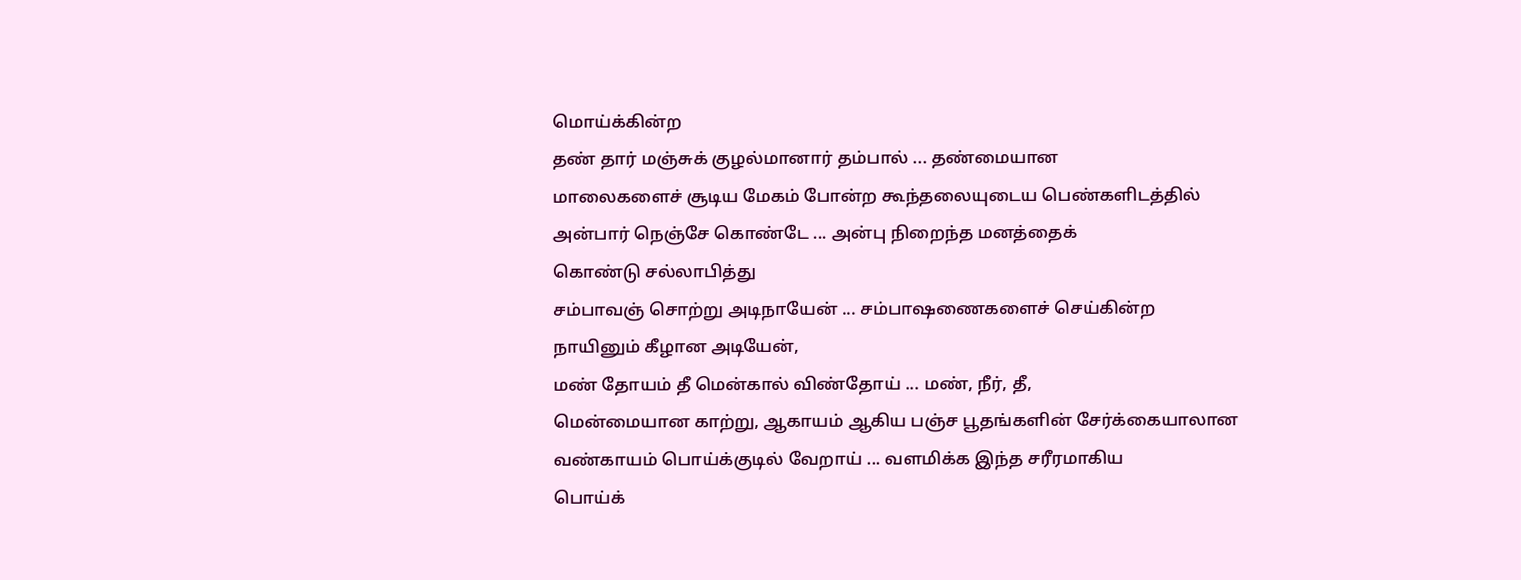மொய்க்கின்ற
தண் தார் மஞ்சுக் குழல்மானார் தம்பால் ... தண்மையான
மாலைகளைச் சூடிய மேகம் போன்ற கூந்தலையுடைய பெண்களிடத்தில்
அன்பார் நெஞ்சே கொண்டே ... அன்பு நிறைந்த மனத்தைக்
கொண்டு சல்லாபித்து
சம்பாவஞ் சொற்று அடிநாயேன் ... சம்பாஷணைகளைச் செய்கின்ற
நாயினும் கீழான அடியேன்,
மண் தோயம் தீ மென்கால் விண்தோய் ... மண், நீர், தீ,
மென்மையான காற்று, ஆகாயம் ஆகிய பஞ்ச பூதங்களின் சேர்க்கையாலான
வண்காயம் பொய்க்குடில் வேறாய் ... வளமிக்க இந்த சரீரமாகிய
பொய்க்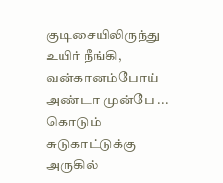குடிசையிலிருந்து உயிர் நீங்கி,
வன்கானம்போய் அண்டா முன்பே ... கொடும் சுடுகாட்டுக்கு
அருகில்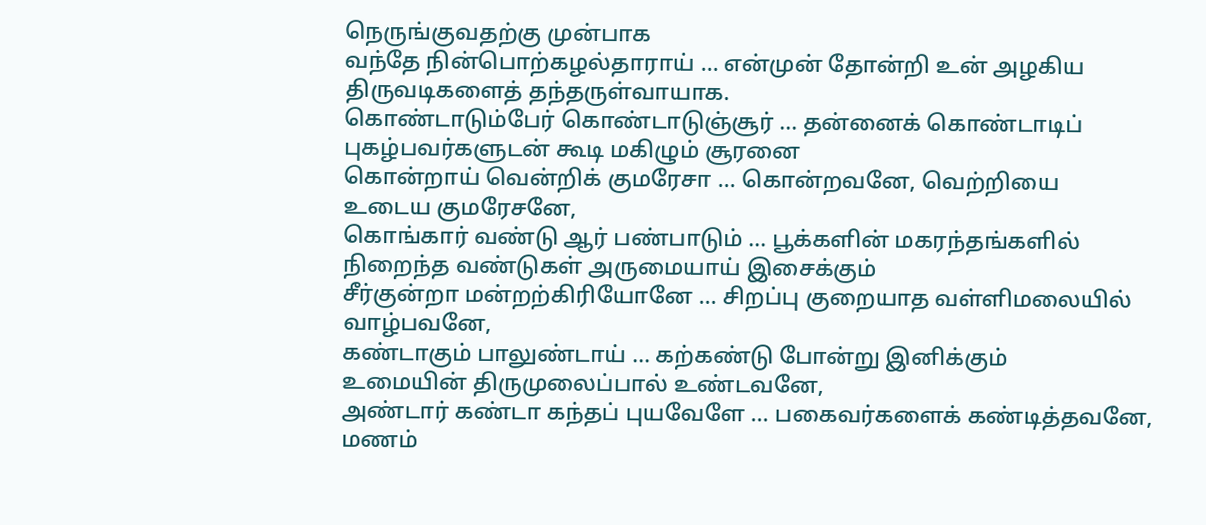நெருங்குவதற்கு முன்பாக
வந்தே நின்பொற்கழல்தாராய் ... என்முன் தோன்றி உன் அழகிய
திருவடிகளைத் தந்தருள்வாயாக.
கொண்டாடும்பேர் கொண்டாடுஞ்சூர் ... தன்னைக் கொண்டாடிப்
புகழ்பவர்களுடன் கூடி மகிழும் சூரனை
கொன்றாய் வென்றிக் குமரேசா ... கொன்றவனே, வெற்றியை
உடைய குமரேசனே,
கொங்கார் வண்டு ஆர் பண்பாடும் ... பூக்களின் மகரந்தங்களில்
நிறைந்த வண்டுகள் அருமையாய் இசைக்கும்
சீர்குன்றா மன்றற்கிரியோனே ... சிறப்பு குறையாத வள்ளிமலையில்
வாழ்பவனே,
கண்டாகும் பாலுண்டாய் ... கற்கண்டு போன்று இனிக்கும்
உமையின் திருமுலைப்பால் உண்டவனே,
அண்டார் கண்டா கந்தப் புயவேளே ... பகைவர்களைக் கண்டித்தவனே,
மணம்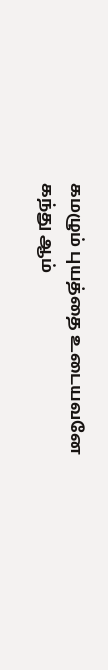கமழும் புயத்தை உடையவனே
கந்து ஆம்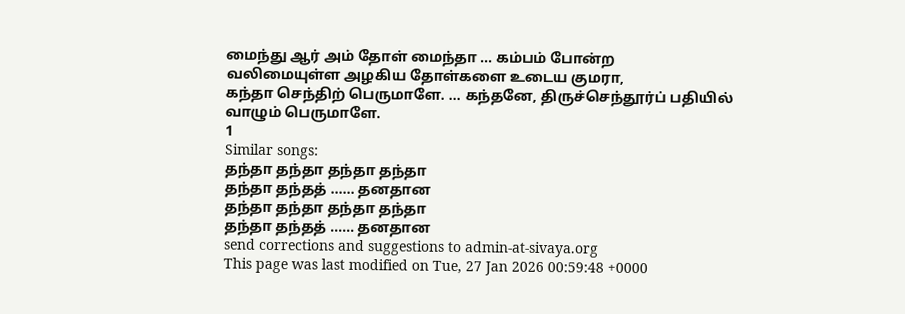மைந்து ஆர் அம் தோள் மைந்தா ... கம்பம் போன்ற
வலிமையுள்ள அழகிய தோள்களை உடைய குமரா,
கந்தா செந்திற் பெருமாளே. ... கந்தனே, திருச்செந்தூர்ப் பதியில்
வாழும் பெருமாளே.
1
Similar songs:
தந்தா தந்தா தந்தா தந்தா
தந்தா தந்தத் ...... தனதான
தந்தா தந்தா தந்தா தந்தா
தந்தா தந்தத் ...... தனதான
send corrections and suggestions to admin-at-sivaya.org
This page was last modified on Tue, 27 Jan 2026 00:59:48 +0000